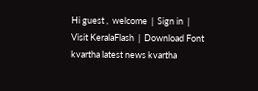Hi guest ,  welcome  |  Sign in  |  Visit KeralaFlash  |  Download Font
kvartha latest news kvartha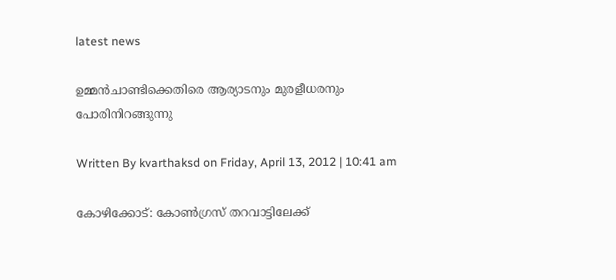latest news

ഉമ്മന്‍ചാണ്ടിക്കെതിരെ ആര്യാടനും മുരളീധരനും പോരിനിറങ്ങുന്നു

Written By kvarthaksd on Friday, April 13, 2012 | 10:41 am

കോഴിക്കോട്: കോണ്‍ഗ്രസ് തറവാട്ടിലേക്ക്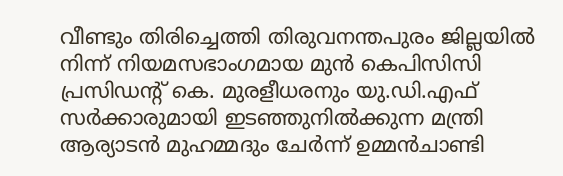വീണ്ടും തിരിച്ചെത്തി തിരുവനന്തപുരം ജില്ലയില്‍ നിന്ന് നിയമസഭാംഗമായ മുന്‍ കെപിസിസി പ്രസിഡന്റ് കെ. മുരളീധരനും യു.ഡി.എഫ് സര്‍ക്കാരുമായി ഇടഞ്ഞുനില്‍ക്കുന്ന മന്ത്രി ആര്യാടന്‍ മുഹമ്മദും ചേര്‍ന്ന് ഉമ്മന്‍ചാണ്ടി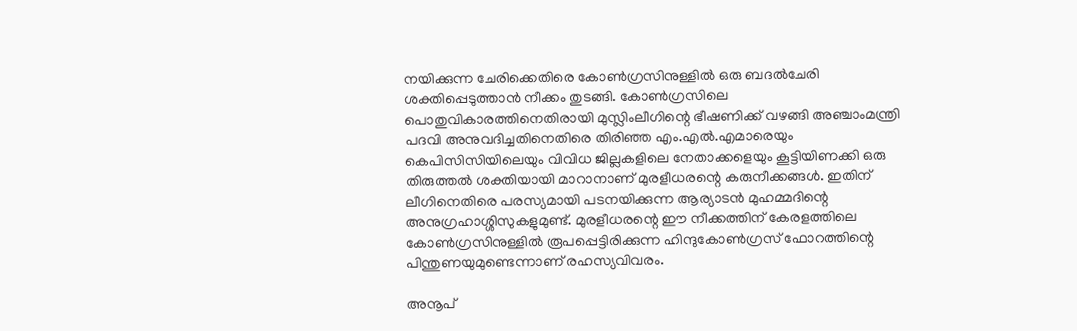നയിക്കുന്ന ചേരിക്കെതിരെ കോണ്‍ഗ്രസിനുള്ളില്‍ ഒരു ബദല്‍ചേരി ശക്തിപ്പെടുത്താന്‍ നീക്കം തുടങ്ങി. കോണ്‍ഗ്രസിലെ പൊതുവികാരത്തിനെതിരായി മുസ്ലിംലീഗിന്റെ ഭീഷണിക്ക് വഴങ്ങി അഞ്ചാംമന്ത്രി പദവി അനുവദിച്ചതിനെതിരെ തിരിഞ്ഞ എം.എല്‍.എമാരെയും കെപിസിസിയിലെയും വിവിധ ജില്ലകളിലെ നേതാക്കളെയും കൂട്ടിയിണക്കി ഒരു തിരുത്തല്‍ ശക്തിയായി മാറാനാണ് മുരളീധരന്റെ കരുനീക്കങ്ങള്‍. ഇതിന് ലീഗിനെതിരെ പരസ്യമായി പടനയിക്കുന്ന ആര്യാടന്‍ മുഹമ്മദിന്റെ അനുഗ്രഹാശ്ശിസുകളുമുണ്ട്. മുരളീധരന്റെ ഈ നീക്കത്തിന് കേരളത്തിലെ കോണ്‍ഗ്രസിനുള്ളില്‍ രൂപപ്പെട്ടിരിക്കുന്ന ഹിന്ദുകോണ്‍ഗ്രസ് ഫോറത്തിന്റെ പിന്തുണയുമുണ്ടെന്നാണ് രഹസ്യവിവരം.

അനൂപ്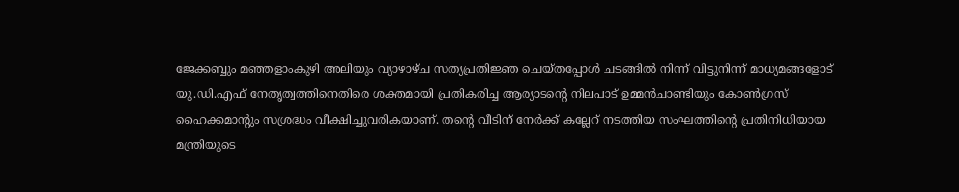ജേക്കബ്ബും മഞ്ഞളാംകുഴി അലിയും വ്യാഴാഴ്ച സത്യപ്രതിജ്ഞ ചെയ്തപ്പോള്‍ ചടങ്ങില്‍ നിന്ന് വിട്ടുനിന്ന് മാധ്യമങ്ങളോട് യു.ഡി.എഫ് നേതൃത്വത്തിനെതിരെ ശക്തമായി പ്രതികരിച്ച ആര്യാടന്റെ നിലപാട് ഉമ്മന്‍ചാണ്ടിയും കോണ്‍ഗ്രസ് ഹൈക്കമാന്റും സശ്രദ്ധം വീക്ഷിച്ചുവരികയാണ്. തന്റെ വീടിന് നേര്‍ക്ക് കല്ലേറ് നടത്തിയ സംഘത്തിന്റെ പ്രതിനിധിയായ മന്ത്രിയുടെ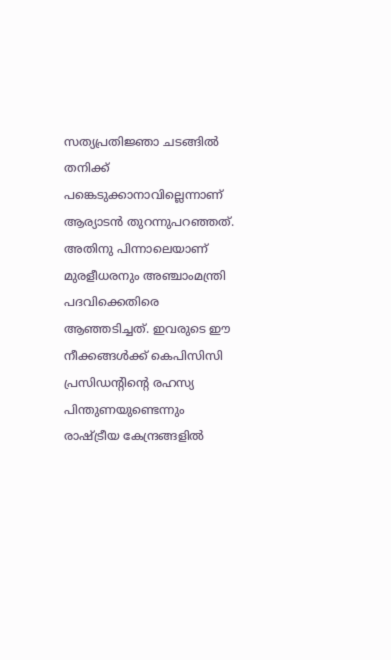സത്യപ്രതിജ്ഞാ ചടങ്ങില്‍ തനിക്ക് പങ്കെടുക്കാനാവില്ലെന്നാണ് ആര്യാടന്‍ തുറന്നുപറഞ്ഞത്. അതിനു പിന്നാലെയാണ് മുരളീധരനും അഞ്ചാംമന്ത്രി പദവിക്കെതിരെ ആഞ്ഞടിച്ചത്. ഇവരുടെ ഈ നീക്കങ്ങള്‍ക്ക് കെപിസിസി പ്രസിഡന്റിന്റെ രഹസ്യ പിന്തുണയുണ്ടെന്നും രാഷ്ട്രീയ കേന്ദ്രങ്ങളില്‍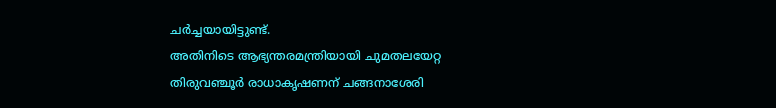ചര്‍ച്ചയായിട്ടുണ്ട്.
അതിനിടെ ആഭ്യന്തരമന്ത്രിയായി ചുമതലയേറ്റ തിരുവഞ്ചൂര്‍ രാധാകൃഷണന് ചങ്ങനാശേരി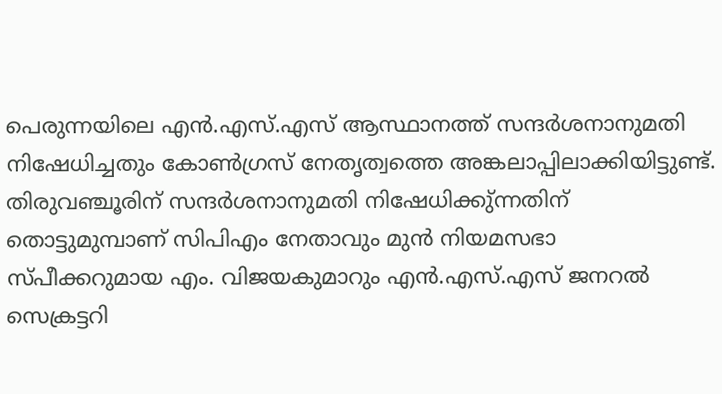പെരുന്നയിലെ എന്‍.എസ്.എസ് ആസ്ഥാനത്ത് സന്ദര്‍ശനാനുമതി നിഷേധിച്ചതും കോണ്‍ഗ്രസ് നേതൃത്വത്തെ അങ്കലാപ്പിലാക്കിയിട്ടുണ്ട്. തിരുവഞ്ചൂരിന് സന്ദര്‍ശനാനുമതി നിഷേധിക്കു്ന്നതിന് തൊട്ടുമുമ്പാണ് സിപിഎം നേതാവും മുന്‍ നിയമസഭാ സ്പീക്കറുമായ എം. വിജയകുമാറും എന്‍.എസ്.എസ് ജനറല്‍ സെക്രട്ടറി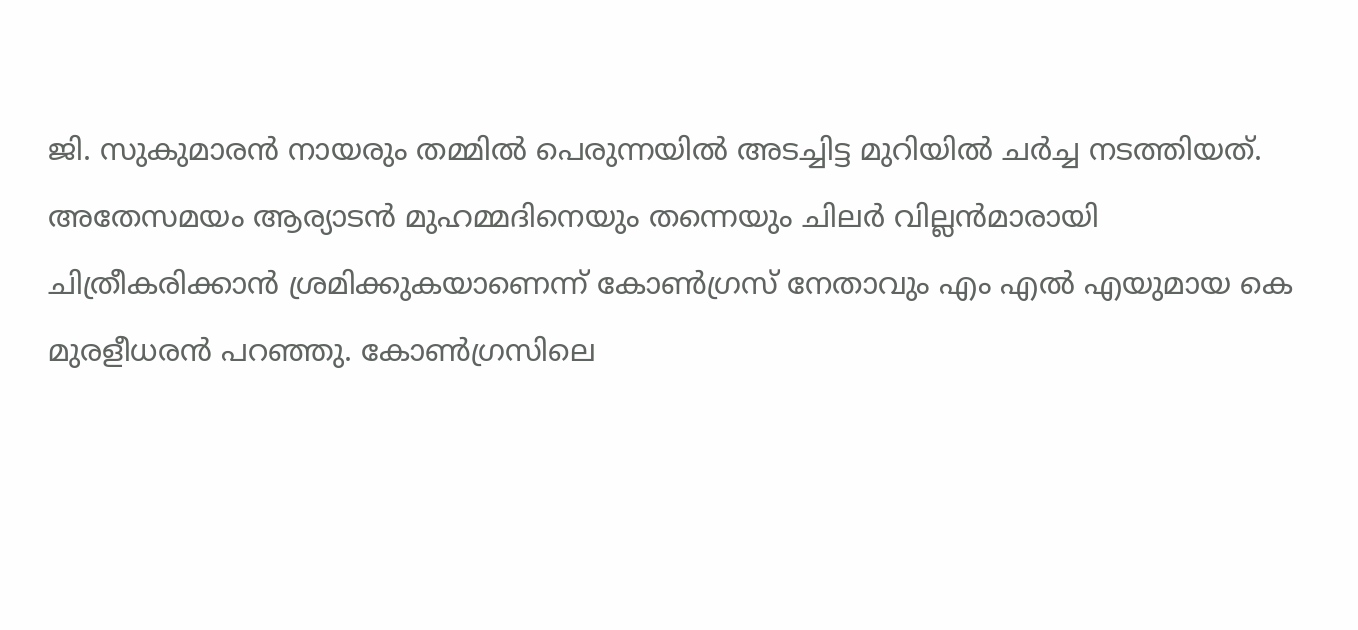ജി. സുകുമാരന്‍ നായരും തമ്മില്‍ പെരുന്നയില്‍ അടച്ചിട്ട മുറിയില്‍ ചര്‍ച്ച നടത്തിയത്.
അതേസമയം ആര്യാടന്‍ മുഹമ്മദിനെയും തന്നെയും ചിലര്‍ വില്ലന്‍മാരായി ചിത്രീകരിക്കാന്‍ ശ്രമിക്കുകയാണെന്ന് കോണ്‍ഗ്രസ് നേതാവും എം എല്‍ എയുമായ കെ മുരളീധരന്‍ പറഞ്ഞു. കോണ്‍ഗ്രസിലെ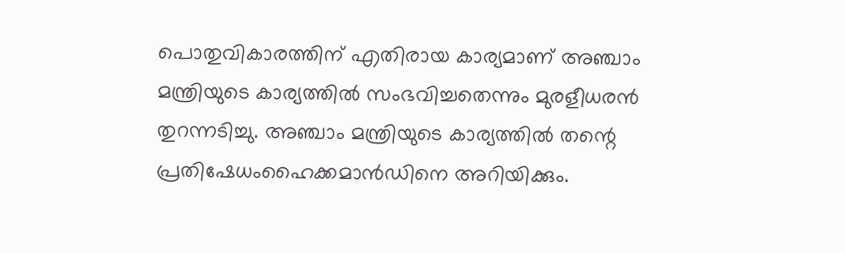പൊതുവികാരത്തിന് എതിരായ കാര്യമാണ് അഞ്ചാം മന്ത്രിയുടെ കാര്യത്തില്‍ സംഭവിച്ചതെന്നും മുരളീധരന്‍ തുറന്നടിച്ചു. അഞ്ചാം മന്ത്രിയുടെ കാര്യത്തില്‍ തന്റെ പ്രതിഷേധംഹൈക്കമാന്‍ഡിനെ അറിയിക്കും.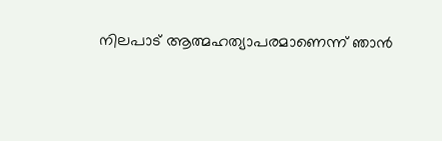നിലപാട് ആത്മഹത്യാപരമാണെന്ന് ഞാന്‍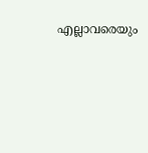എല്ലാവരെയും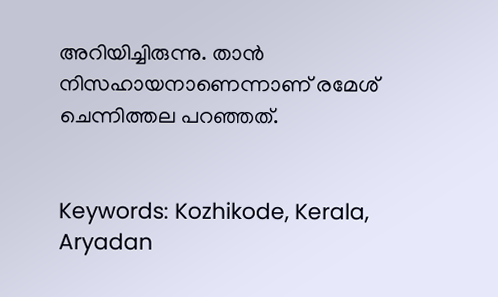അറിയിച്ചിരുന്നു. താന്‍ നിസഹായനാണെന്നാണ് രമേശ് ചെന്നിത്തല പറഞ്ഞത്.


Keywords: Kozhikode, Kerala, Aryadan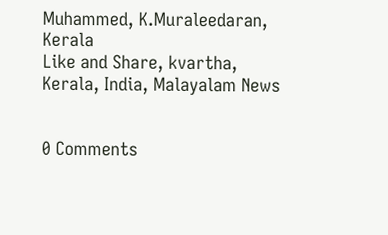Muhammed, K.Muraleedaran, Kerala
Like and Share, kvartha, Kerala, India, Malayalam News


0 Comments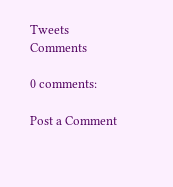Tweets
Comments

0 comments:

Post a Comment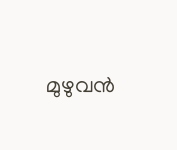മുഴുവന്‍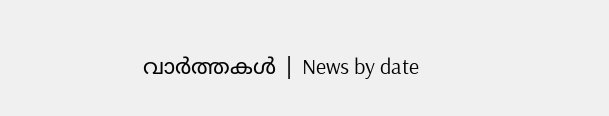വാര്‍ത്തകള്‍ | News by date